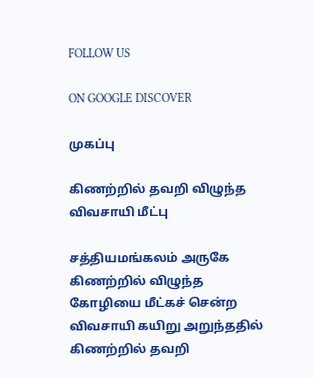FOLLOW US

ON GOOGLE DISCOVER

முகப்பு

கிணற்றில் தவறி விழுந்த விவசாயி மீட்பு

சத்தியமங்கலம் அருகே கிணற்றில் விழுந்த கோழியை மீட்கச் சென்ற விவசாயி கயிறு அறுந்ததில் கிணற்றில் தவறி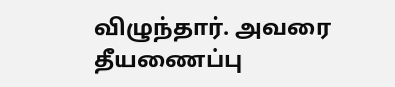விழுந்தார். அவரை தீயணைப்பு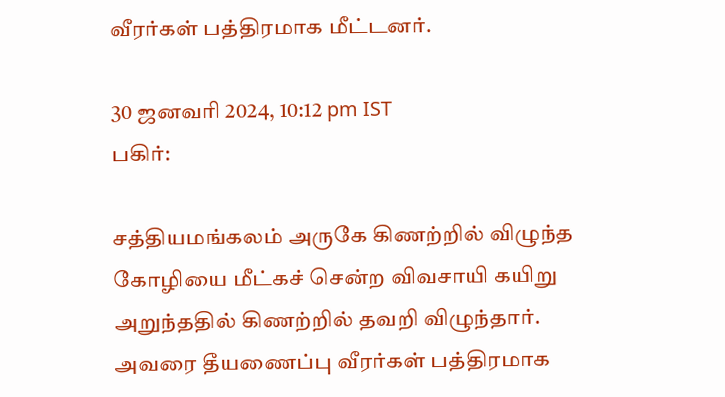வீரர்கள் பத்திரமாக மீட்டனர்.

30 ஜனவரி 2024, 10:12 pm IST
பகிர்:

சத்தியமங்கலம் அருகே கிணற்றில் விழுந்த கோழியை மீட்கச் சென்ற விவசாயி கயிறு அறுந்ததில் கிணற்றில் தவறி விழுந்தார். அவரை தீயணைப்பு வீரர்கள் பத்திரமாக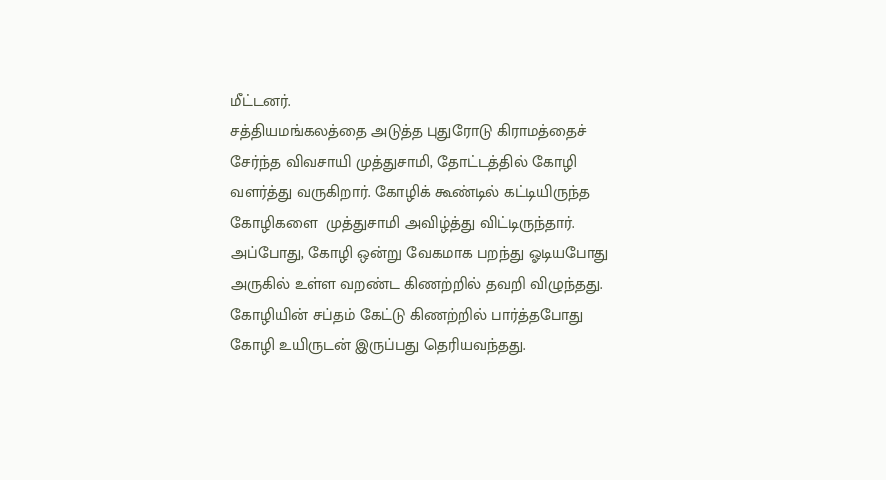மீட்டனர்.
சத்தியமங்கலத்தை அடுத்த புதுரோடு கிராமத்தைச் சேர்ந்த விவசாயி முத்துசாமி, தோட்டத்தில் கோழி வளர்த்து வருகிறார். கோழிக் கூண்டில் கட்டியிருந்த கோழிகளை  முத்துசாமி அவிழ்த்து விட்டிருந்தார். அப்போது, கோழி ஒன்று வேகமாக பறந்து ஓடியபோது அருகில் உள்ள வறண்ட கிணற்றில் தவறி விழுந்தது. கோழியின் சப்தம் கேட்டு கிணற்றில் பார்த்தபோது கோழி உயிருடன் இருப்பது தெரியவந்தது.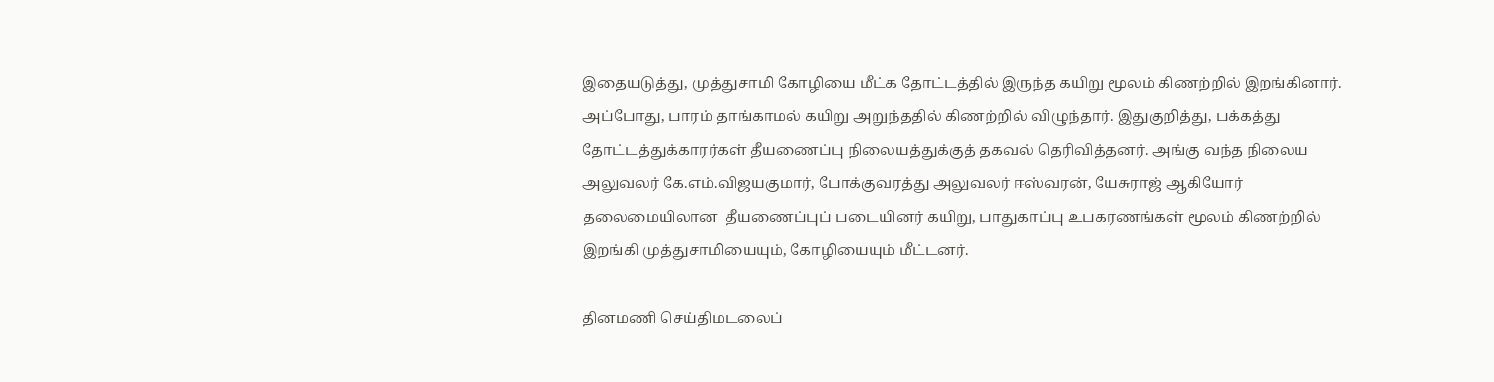இதையடுத்து, முத்துசாமி கோழியை மீட்க தோட்டத்தில் இருந்த கயிறு மூலம் கிணற்றில் இறங்கினார். அப்போது, பாரம் தாங்காமல் கயிறு அறுந்ததில் கிணற்றில் விழுந்தார். இதுகுறித்து, பக்கத்து தோட்டத்துக்காரர்கள் தீயணைப்பு நிலையத்துக்குத் தகவல் தெரிவித்தனர். அங்கு வந்த நிலைய அலுவலர் கே.எம்.விஜயகுமார், போக்குவரத்து அலுவலர் ஈஸ்வரன், யேசுராஜ் ஆகியோர் தலைமையிலான  தீயணைப்புப் படையினர் கயிறு, பாதுகாப்பு உபகரணங்கள் மூலம் கிணற்றில் இறங்கி முத்துசாமியையும், கோழியையும் மீட்டனர்.

தினமணி செய்திமடலைப்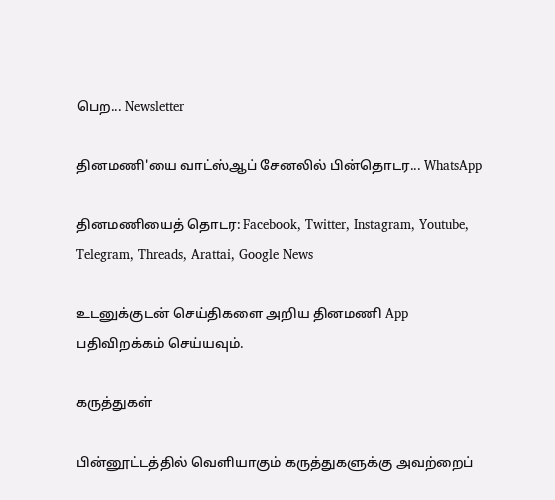பெற... Newsletter

தினமணி'யை வாட்ஸ்ஆப் சேனலில் பின்தொடர... WhatsApp

தினமணியைத் தொடர: Facebook, Twitter, Instagram, Youtube, Telegram, Threads, Arattai, Google News

உடனுக்குடன் செய்திகளை அறிய தினமணி App பதிவிறக்கம் செய்யவும்.

கருத்துகள்

பின்னூட்டத்தில் வெளியாகும் கருத்துகளுக்கு அவற்றைப்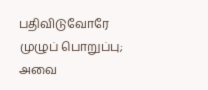பதிவிடுவோரே முழுப் பொறுப்பு; அவை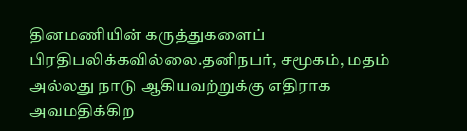தினமணியின் கருத்துகளைப் பிரதிபலிக்கவில்லை.தனிநபர், சமூகம், மதம் அல்லது நாடு ஆகியவற்றுக்கு எதிராக அவமதிக்கிற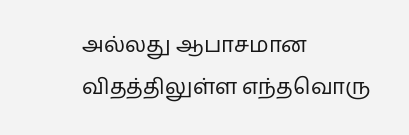அல்லது ஆபாசமான விதத்திலுள்ள எந்தவொரு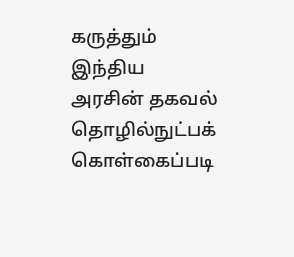கருத்தும் இந்திய அரசின் தகவல் தொழில்நுட்பக் கொள்கைப்படி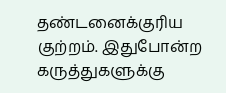தண்டனைக்குரிய குற்றம். இதுபோன்ற கருத்துகளுக்கு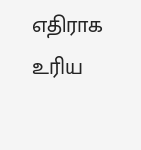எதிராக உரிய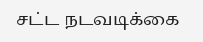சட்ட நடவடிக்கை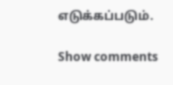எடுக்கப்படும்.

Show comments